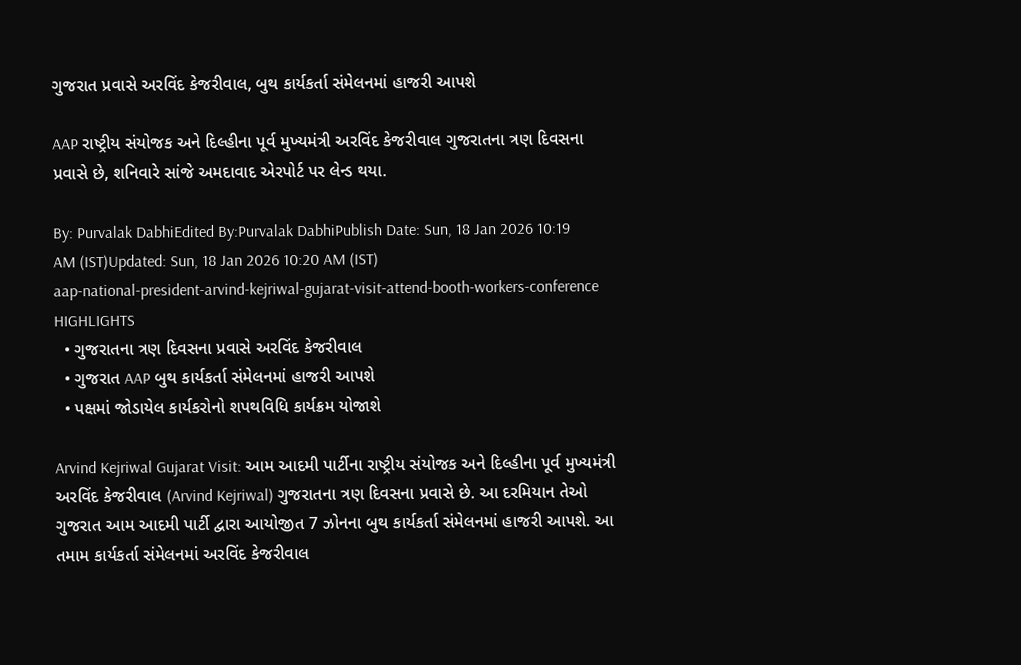ગુજરાત પ્રવાસે અરવિંદ કેજરીવાલ, બુથ કાર્યકર્તા સંમેલનમાં હાજરી આપશે

AAP રાષ્ટ્રીય સંયોજક અને દિલ્હીના પૂર્વ મુખ્યમંત્રી અરવિંદ કેજરીવાલ ગુજરાતના ત્રણ દિવસના પ્રવાસે છે, શનિવારે સાંજે અમદાવાદ એરપોર્ટ પર લેન્ડ થયા.

By: Purvalak DabhiEdited By:Purvalak DabhiPublish Date: Sun, 18 Jan 2026 10:19 AM (IST)Updated: Sun, 18 Jan 2026 10:20 AM (IST)
aap-national-president-arvind-kejriwal-gujarat-visit-attend-booth-workers-conference
HIGHLIGHTS
  • ગુજરાતના ત્રણ દિવસના પ્રવાસે અરવિંદ કેજરીવાલ
  • ગુજરાત AAP બુથ કાર્યકર્તા સંમેલનમાં હાજરી આપશે
  • પક્ષમાં જોડાયેલ કાર્યકરોનો શપથવિધિ કાર્યક્રમ યોજાશે

Arvind Kejriwal Gujarat Visit: આમ આદમી પાર્ટીના રાષ્ટ્રીય સંયોજક અને દિલ્હીના પૂર્વ મુખ્યમંત્રી અરવિંદ કેજરીવાલ (Arvind Kejriwal) ગુજરાતના ત્રણ દિવસના પ્રવાસે છે. આ દરમિયાન તેઓ ગુજરાત આમ આદમી પાર્ટી દ્વારા આયોજીત 7 ઝોનના બુથ કાર્યકર્તા સંમેલનમાં હાજરી આપશે. આ તમામ કાર્યકર્તા સંમેલનમાં અરવિંદ કેજરીવાલ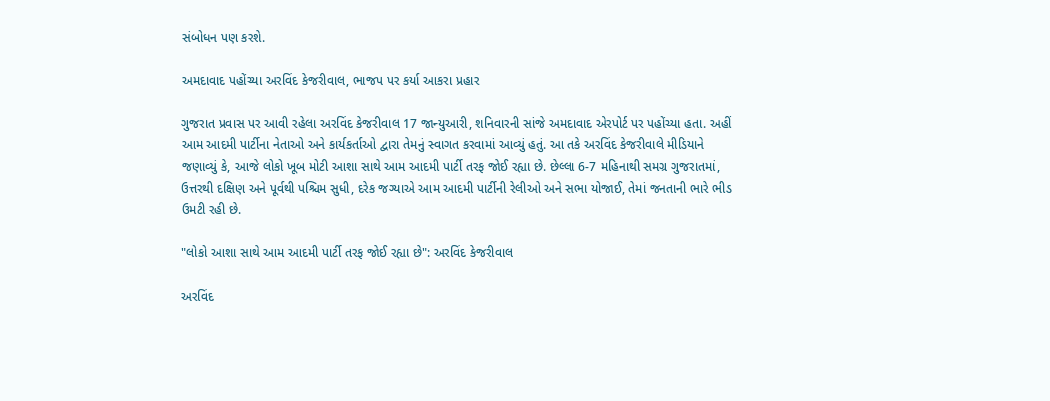સંબોધન પણ કરશે.

અમદાવાદ પહોંચ્યા અરવિંદ કેજરીવાલ, ભાજપ પર કર્યા આકરા પ્રહાર

ગુજરાત પ્રવાસ પર આવી રહેલા અરવિંદ કેજરીવાલ 17 જાન્યુઆરી, શનિવારની સાંજે અમદાવાદ એરપોર્ટ પર પહોંચ્યા હતા. અહીં આમ આદમી પાર્ટીના નેતાઓ અને કાર્યકર્તાઓ દ્વારા તેમનું સ્વાગત કરવામાં આવ્યું હતું. આ તકે અરવિંદ કેજરીવાલે મીડિયાને જણાવ્યું કે, આજે લોકો ખૂબ મોટી આશા સાથે આમ આદમી પાર્ટી તરફ જોઈ રહ્યા છે. છેલ્લા 6-7 મહિનાથી સમગ્ર ગુજરાતમાં, ઉત્તરથી દક્ષિણ અને પૂર્વથી પશ્ચિમ સુધી, દરેક જગ્યાએ આમ આદમી પાર્ટીની રેલીઓ અને સભા યોજાઈ, તેમાં જનતાની ભારે ભીડ ઉમટી રહી છે.

"લોકો આશા સાથે આમ આદમી પાર્ટી તરફ જોઈ રહ્યા છે": અરવિંદ કેજરીવાલ

અરવિંદ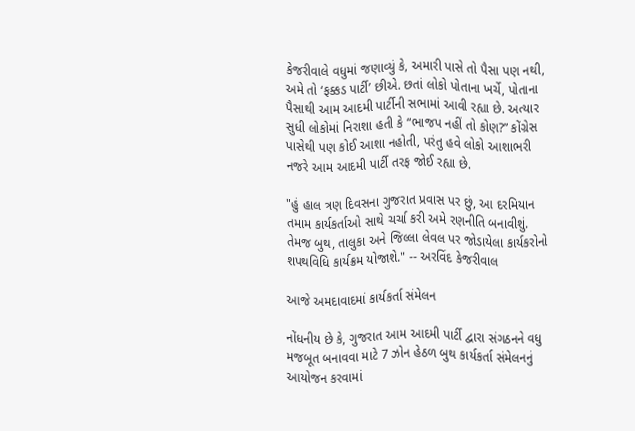કેજરીવાલે વધુમાં જણાવ્યું કે, અમારી પાસે તો પૈસા પણ નથી, અમે તો ‘ફક્કડ પાર્ટી’ છીએ. છતાં લોકો પોતાના ખર્ચે, પોતાના પૈસાથી આમ આદમી પાર્ટીની સભામાં આવી રહ્યા છે. અત્યાર સુધી લોકોમાં નિરાશા હતી કે “ભાજપ નહીં તો કોણ?” કોંગ્રેસ પાસેથી પણ કોઈ આશા નહોતી, પરંતુ હવે લોકો આશાભરી નજરે આમ આદમી પાર્ટી તરફ જોઈ રહ્યા છે.

"હું હાલ ત્રણ દિવસના ગુજરાત પ્રવાસ પર છું, આ દરમિયાન તમામ કાર્યકર્તાઓ સાથે ચર્ચા કરી અમે રણનીતિ બનાવીશું. તેમજ બુથ, તાલુકા અને જિલ્લા લેવલ પર જોડાયેલા કાર્યકરોનો શપથવિધિ કાર્યક્રમ યોજાશે." -- અરવિંદ કેજરીવાલ

આજે અમદાવાદમાં કાર્યકર્તા સંમેલન

નોંધનીય છે કે, ગુજરાત આમ આદમી પાર્ટી દ્વારા સંગઠનને વધુ મજબૂત બનાવવા માટે 7 ઝોન હેઠળ બુથ કાર્યકર્તા સંમેલનનું આયોજન કરવામાં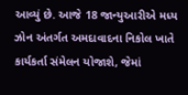આવ્યું છે. આજે 18 જાન્યુઆરીએ મધ્ય ઝોન અંતર્ગત અમદાવાદના નિકોલ ખાતે કાર્યકર્તા સંમેલન યોજાશે, જેમાં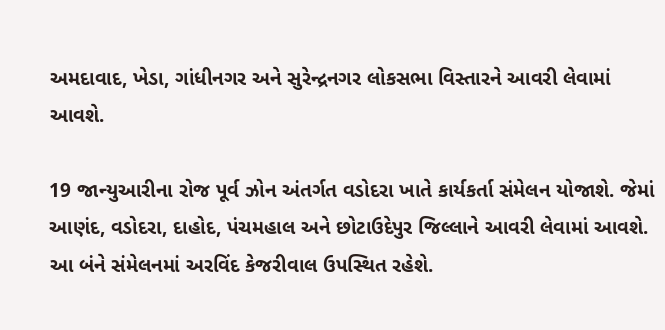અમદાવાદ, ખેડા, ગાંધીનગર અને સુરેન્દ્રનગર લોકસભા વિસ્તારને આવરી લેવામાં આવશે.

19 જાન્યુઆરીના રોજ પૂર્વ ઝોન અંતર્ગત વડોદરા ખાતે કાર્યકર્તા સંમેલન યોજાશે. જેમાં આણંદ, વડોદરા, દાહોદ, પંચમહાલ અને છોટાઉદેપુર જિલ્લાને આવરી લેવામાં આવશે. આ બંને સંમેલનમાં અરવિંદ કેજરીવાલ ઉપસ્થિત રહેશે.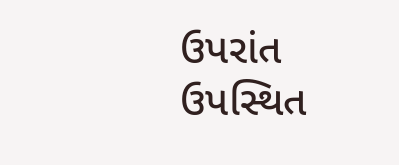ઉપરાંત ઉપસ્થિત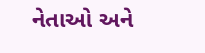નેતાઓ અને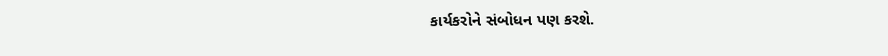કાર્યકરોને સંબોધન પણ કરશે.